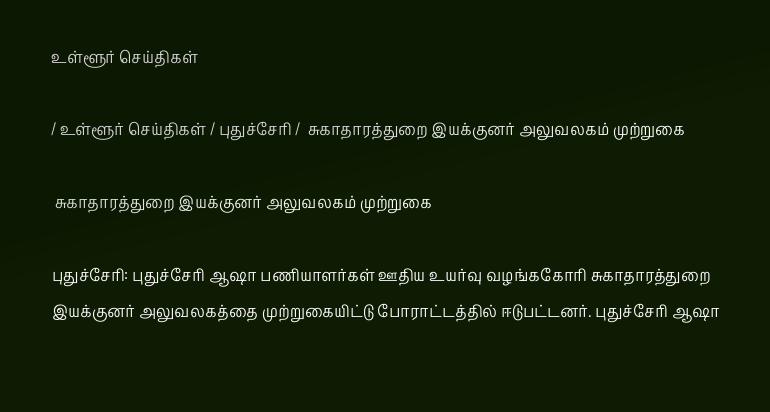உள்ளூர் செய்திகள்

/ உள்ளூர் செய்திகள் / புதுச்சேரி /  சுகாதாரத்துறை இயக்குனர் அலுவலகம் முற்றுகை

 சுகாதாரத்துறை இயக்குனர் அலுவலகம் முற்றுகை

புதுச்சேரி: புதுச்சேரி ஆஷா பணியாளர்கள் ஊதிய உயர்வு வழங்ககோரி சுகாதாரத்துறை இயக்குனர் அலுவலகத்தை முற்றுகையிட்டு போராட்டத்தில் ஈடுபட்டனர். புதுச்சேரி ஆஷா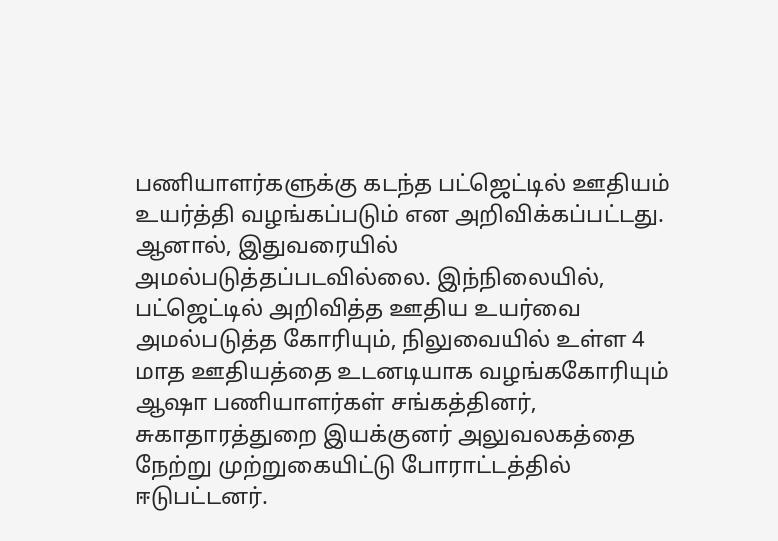பணியாளர்களுக்கு கடந்த பட்ஜெட்டில் ஊதியம் உயர்த்தி வழங்கப்படும் என அறிவிக்கப்பட்டது. ஆனால், இதுவரையில் அமல்படுத்தப்படவில்லை. இந்நிலையில், பட்ஜெட்டில் அறிவித்த ஊதிய உயர்வை அமல்படுத்த கோரியும், நிலுவையில் உள்ள 4 மாத ஊதியத்தை உடனடியாக வழங்ககோரியும் ஆஷா பணியாளர்கள் சங்கத்தினர், சுகாதாரத்துறை இயக்குனர் அலுவலகத்தை நேற்று முற்றுகையிட்டு போராட்டத்தில் ஈடுபட்டனர்.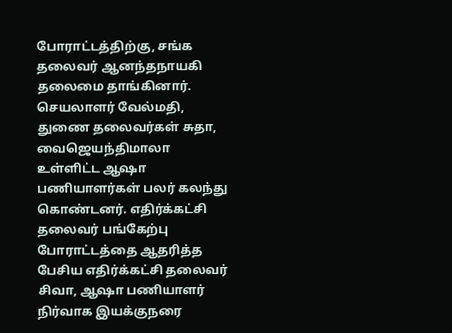போராட்டத்திற்கு, சங்க தலைவர் ஆனந்தநாயகி தலைமை தாங்கினார். செயலாளர் வேல்மதி, துணை தலைவர்கள் சுதா, வைஜெயந்திமாலா உள்ளிட்ட ஆஷா பணியாளர்கள் பலர் கலந்து கொண்டனர். எதிர்க்கட்சி தலைவர் பங்கேற்பு போராட்டத்தை ஆதரித்த பேசிய எதிர்க்கட்சி தலைவர் சிவா, ஆஷா பணியாளர் நிர்வாக இயக்குநரை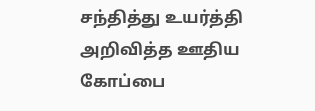சந்தித்து உயர்த்தி அறிவித்த ஊதிய கோப்பை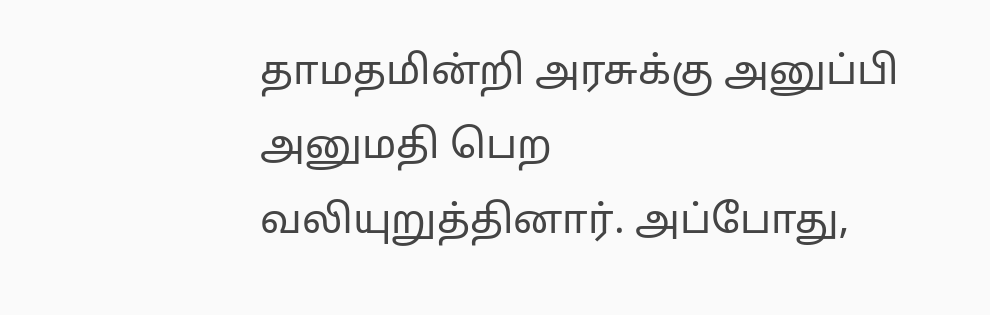தாமதமின்றி அரசுக்கு அனுப்பி அனுமதி பெற வலியுறுத்தினார். அப்போது,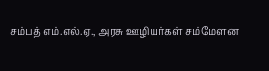சம்பத் எம்.எல்.ஏ., அரசு ஊழியர்கள் சம்மேளன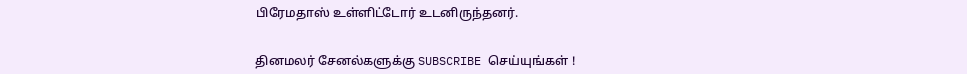பிரேமதாஸ் உள்ளிட்டோர் உடனிருந்தனர்.


தினமலர் சேனல்களுக்கு SUBSCRIBE செய்யுங்கள் !